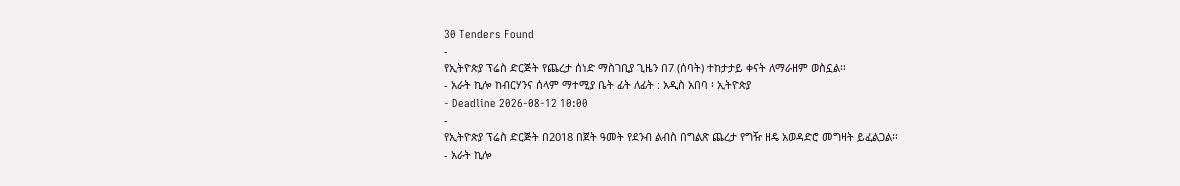30 Tenders Found
-
የኢትዮጵያ ፕሬስ ድርጅት የጨረታ ሰነድ ማስገቢያ ጊዜን በ7 (ሰባት) ተከታታይ ቀናት ለማራዘም ወስኗል፡፡
- አራት ኪሎ ከብርሃንና ሰላም ማተሚያ ቤት ፊት ለፊት : አዲስ አበባ ፡ ኢትዮጵያ
- Deadline 2026-08-12 10:00
-
የኢትዮጵያ ፕሬስ ድርጅት በ2018 በጀት ዓመት የደንብ ልብስ በግልጽ ጨረታ የግዥ ዘዴ አወዳድሮ መግዛት ይፈልጋል፡፡
- አራት ኪሎ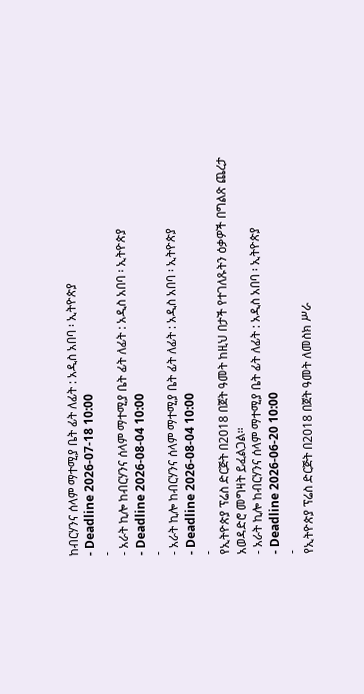ከብርሃንና ሰላም ማተሚያ ቤት ፊት ለፊት : አዲስ አበባ ፡ ኢትዮጵያ
- Deadline 2026-07-18 10:00
-
- አራት ኪሎ ከብርሃንና ሰላም ማተሚያ ቤት ፊት ለፊት : አዲስ አበባ ፡ ኢትዮጵያ
- Deadline 2026-08-04 10:00
-
- አራት ኪሎ ከብርሃንና ሰላም ማተሚያ ቤት ፊት ለፊት : አዲስ አበባ ፡ ኢትዮጵያ
- Deadline 2026-08-04 10:00
-
የኢትዮጵያ ፕሬስ ድርጅት በ2018 በጀት ዓመት ከዚህ በታች የተገለጹትን ዕቃዎች በግልጽ ጨረታ አወዳድሮ መግዛት ይፈልጋል።
- አራት ኪሎ ከብርሃንና ሰላም ማተሚያ ቤት ፊት ለፊት : አዲስ አበባ ፡ ኢትዮጵያ
- Deadline 2026-06-20 10:00
-
የኢትዮጵያ ፕሬስ ድርጅት በ2018 በጀት ዓመት ለመስክ ሥራ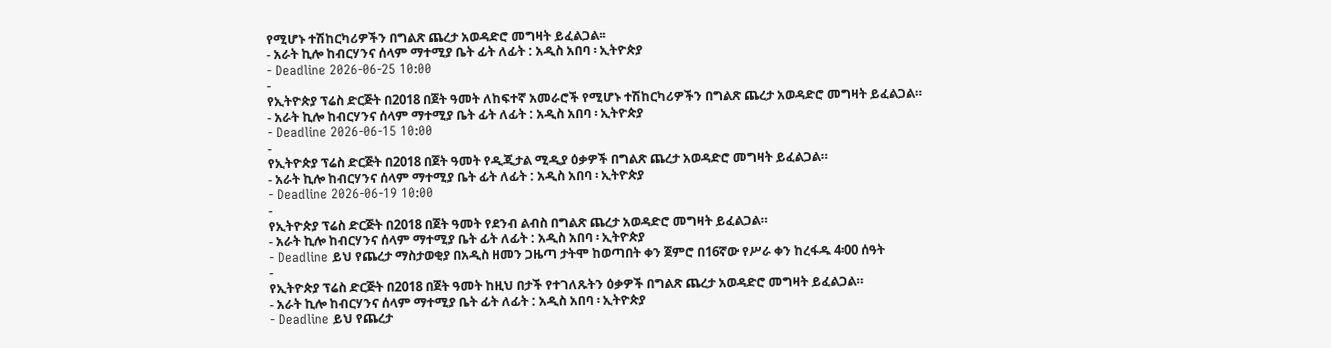የሚሆኑ ተሽከርካሪዎችን በግልጽ ጨረታ አወዳድሮ መግዛት ይፈልጋል፡፡
- አራት ኪሎ ከብርሃንና ሰላም ማተሚያ ቤት ፊት ለፊት : አዲስ አበባ ፡ ኢትዮጵያ
- Deadline 2026-06-25 10:00
-
የኢትዮጵያ ፕሬስ ድርጅት በ2018 በጀት ዓመት ለከፍተኛ አመራሮች የሚሆኑ ተሽከርካሪዎችን በግልጽ ጨረታ አወዳድሮ መግዛት ይፈልጋል።
- አራት ኪሎ ከብርሃንና ሰላም ማተሚያ ቤት ፊት ለፊት : አዲስ አበባ ፡ ኢትዮጵያ
- Deadline 2026-06-15 10:00
-
የኢትዮጵያ ፕሬስ ድርጅት በ2018 በጀት ዓመት የዲጂታል ሚዲያ ዕቃዎች በግልጽ ጨረታ አወዳድሮ መግዛት ይፈልጋል።
- አራት ኪሎ ከብርሃንና ሰላም ማተሚያ ቤት ፊት ለፊት : አዲስ አበባ ፡ ኢትዮጵያ
- Deadline 2026-06-19 10:00
-
የኢትዮጵያ ፕሬስ ድርጅት በ2018 በጀት ዓመት የደንብ ልብስ በግልጽ ጨረታ አወዳድሮ መግዛት ይፈልጋል።
- አራት ኪሎ ከብርሃንና ሰላም ማተሚያ ቤት ፊት ለፊት : አዲስ አበባ ፡ ኢትዮጵያ
- Deadline ይህ የጨረታ ማስታወቂያ በአዲስ ዘመን ጋዜጣ ታትሞ ከወጣበት ቀን ጀምሮ በ16ኛው የሥራ ቀን ከረፋዱ 4፡00 ሰዓት
-
የኢትዮጵያ ፕሬስ ድርጅት በ2018 በጀት ዓመት ከዚህ በታች የተገለጹትን ዕቃዎች በግልጽ ጨረታ አወዳድሮ መግዛት ይፈልጋል።
- አራት ኪሎ ከብርሃንና ሰላም ማተሚያ ቤት ፊት ለፊት : አዲስ አበባ ፡ ኢትዮጵያ
- Deadline ይህ የጨረታ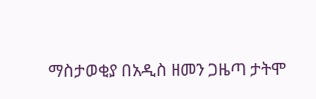ማስታወቂያ በአዲስ ዘመን ጋዜጣ ታትሞ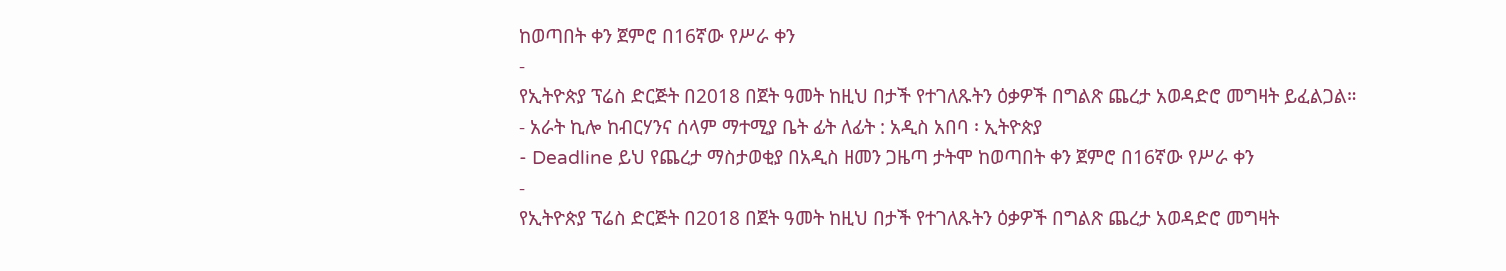ከወጣበት ቀን ጀምሮ በ16ኛው የሥራ ቀን
-
የኢትዮጵያ ፕሬስ ድርጅት በ2018 በጀት ዓመት ከዚህ በታች የተገለጹትን ዕቃዎች በግልጽ ጨረታ አወዳድሮ መግዛት ይፈልጋል።
- አራት ኪሎ ከብርሃንና ሰላም ማተሚያ ቤት ፊት ለፊት : አዲስ አበባ ፡ ኢትዮጵያ
- Deadline ይህ የጨረታ ማስታወቂያ በአዲስ ዘመን ጋዜጣ ታትሞ ከወጣበት ቀን ጀምሮ በ16ኛው የሥራ ቀን
-
የኢትዮጵያ ፕሬስ ድርጅት በ2018 በጀት ዓመት ከዚህ በታች የተገለጹትን ዕቃዎች በግልጽ ጨረታ አወዳድሮ መግዛት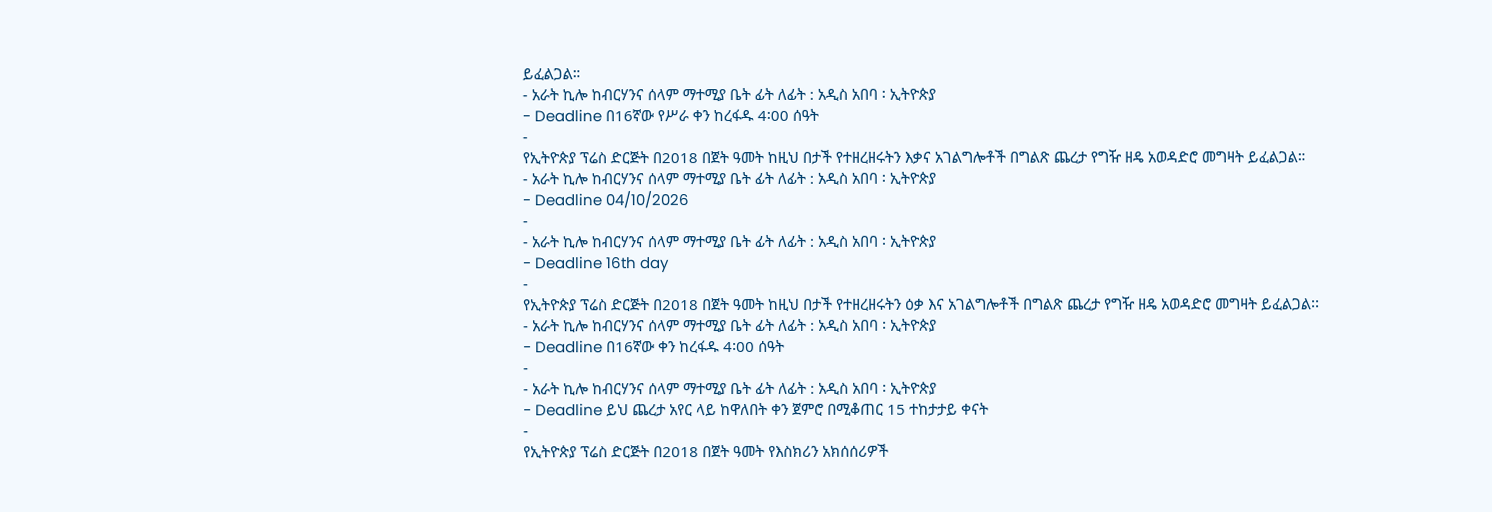ይፈልጋል።
- አራት ኪሎ ከብርሃንና ሰላም ማተሚያ ቤት ፊት ለፊት : አዲስ አበባ ፡ ኢትዮጵያ
- Deadline በ16ኛው የሥራ ቀን ከረፋዱ 4፡00 ሰዓት
-
የኢትዮጵያ ፕሬስ ድርጅት በ2018 በጀት ዓመት ከዚህ በታች የተዘረዘሩትን እቃና አገልግሎቶች በግልጽ ጨረታ የግዥ ዘዴ አወዳድሮ መግዛት ይፈልጋል።
- አራት ኪሎ ከብርሃንና ሰላም ማተሚያ ቤት ፊት ለፊት : አዲስ አበባ ፡ ኢትዮጵያ
- Deadline 04/10/2026
-
- አራት ኪሎ ከብርሃንና ሰላም ማተሚያ ቤት ፊት ለፊት : አዲስ አበባ ፡ ኢትዮጵያ
- Deadline 16th day
-
የኢትዮጵያ ፕሬስ ድርጅት በ2018 በጀት ዓመት ከዚህ በታች የተዘረዘሩትን ዕቃ እና አገልግሎቶች በግልጽ ጨረታ የግዥ ዘዴ አወዳድሮ መግዛት ይፈልጋል፡፡
- አራት ኪሎ ከብርሃንና ሰላም ማተሚያ ቤት ፊት ለፊት : አዲስ አበባ ፡ ኢትዮጵያ
- Deadline በ16ኛው ቀን ከረፋዱ 4፡00 ሰዓት
-
- አራት ኪሎ ከብርሃንና ሰላም ማተሚያ ቤት ፊት ለፊት : አዲስ አበባ ፡ ኢትዮጵያ
- Deadline ይህ ጨረታ አየር ላይ ከዋለበት ቀን ጀምሮ በሚቆጠር 15 ተከታታይ ቀናት
-
የኢትዮጵያ ፕሬስ ድርጅት በ2018 በጀት ዓመት የእስክሪን አክሰሰሪዎች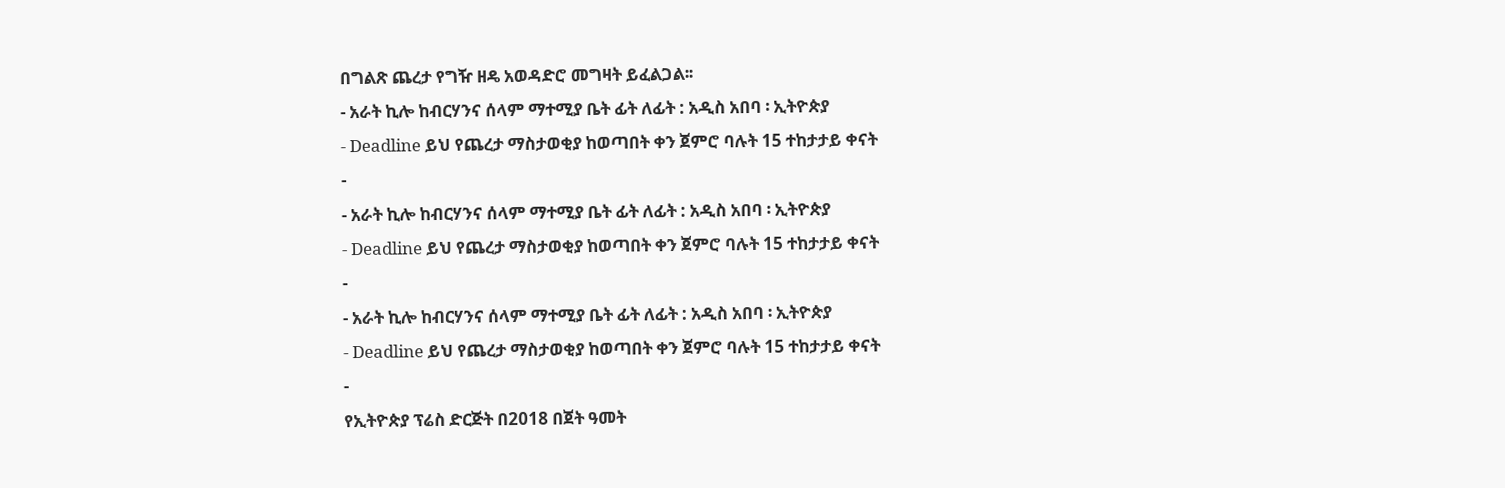በግልጽ ጨረታ የግዥ ዘዴ አወዳድሮ መግዛት ይፈልጋል፡፡
- አራት ኪሎ ከብርሃንና ሰላም ማተሚያ ቤት ፊት ለፊት : አዲስ አበባ ፡ ኢትዮጵያ
- Deadline ይህ የጨረታ ማስታወቂያ ከወጣበት ቀን ጀምሮ ባሉት 15 ተከታታይ ቀናት
-
- አራት ኪሎ ከብርሃንና ሰላም ማተሚያ ቤት ፊት ለፊት : አዲስ አበባ ፡ ኢትዮጵያ
- Deadline ይህ የጨረታ ማስታወቂያ ከወጣበት ቀን ጀምሮ ባሉት 15 ተከታታይ ቀናት
-
- አራት ኪሎ ከብርሃንና ሰላም ማተሚያ ቤት ፊት ለፊት : አዲስ አበባ ፡ ኢትዮጵያ
- Deadline ይህ የጨረታ ማስታወቂያ ከወጣበት ቀን ጀምሮ ባሉት 15 ተከታታይ ቀናት
-
የኢትዮጵያ ፕሬስ ድርጅት በ2018 በጀት ዓመት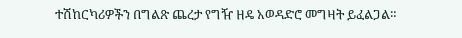ተሽከርካሪዎችን በግልጽ ጨረታ የግዥ ዘዴ አወዳድሮ መግዛት ይፈልጋል።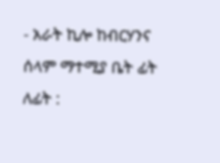- አራት ኪሎ ከብርሃንና ሰላም ማተሚያ ቤት ፊት ለፊት :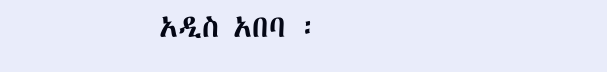አዲስ አበባ ፡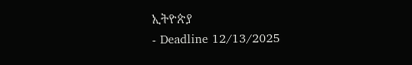ኢትዮጵያ
- Deadline 12/13/2025